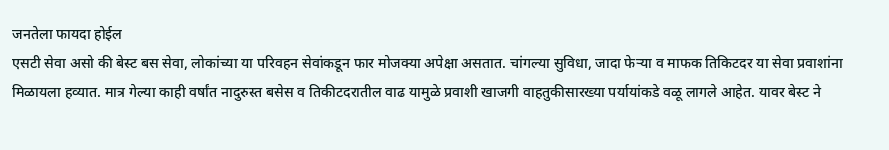जनतेला फायदा होईल
एसटी सेवा असो की बेस्ट बस सेवा, लोकांच्या या परिवहन सेवांकडून फार मोजक्या अपेक्षा असतात. चांगल्या सुविधा, जादा फेऱ्या व माफक तिकिटदर या सेवा प्रवाशांना मिळायला हव्यात. मात्र गेल्या काही वर्षांत नादुरुस्त बसेस व तिकीटदरातील वाढ यामुळे प्रवाशी खाजगी वाहतुकीसारख्या पर्यायांकडे वळू लागले आहेत. यावर बेस्ट ने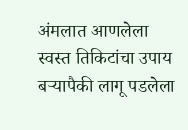अंमलात आणलेला स्वस्त तिकिटांचा उपाय बऱ्यापैकी लागू पडलेला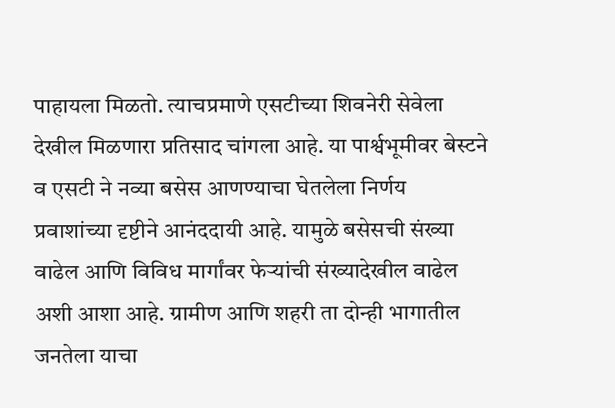पाहायला मिळतो. त्याचप्रमाणे एसटीच्या शिवनेरी सेवेला देखील मिळणारा प्रतिसाद चांगला आहे. या पार्श्वभूमीवर बेस्टने व एसटी ने नव्या बसेस आणण्याचा घेतलेला निर्णय प्रवाशांच्या दृष्टीने आनंददायी आहे. यामुळे बसेसची संख्या वाढेल आणि विविध मार्गांवर फेऱ्यांची संख्यादेखील वाढेल अशी आशा आहे. ग्रामीण आणि शहरी ता दोन्ही भागातील जनतेला याचा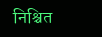निश्चित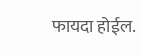फायदा होईल.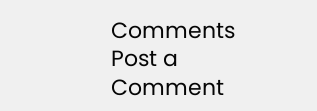Comments
Post a Comment